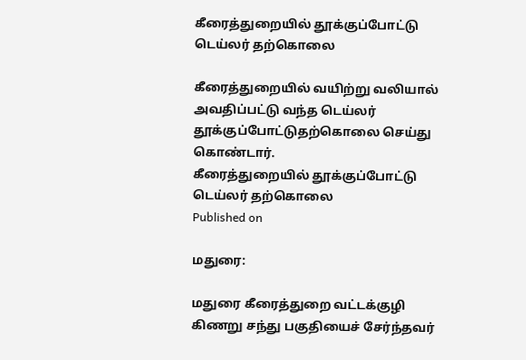கீரைத்துறையில் தூக்குப்போட்டு டெய்லர் தற்கொலை

கீரைத்துறையில் வயிற்று வலியால் அவதிப்பட்டு வந்த டெய்லர் தூக்குப்போட்டுதற்கொலை செய்து கொண்டார்.
கீரைத்துறையில் தூக்குப்போட்டு டெய்லர் தற்கொலை
Published on

மதுரை:

மதுரை கீரைத்துறை வட்டக்குழி கிணறு சந்து பகுதியைச் சேர்ந்தவர்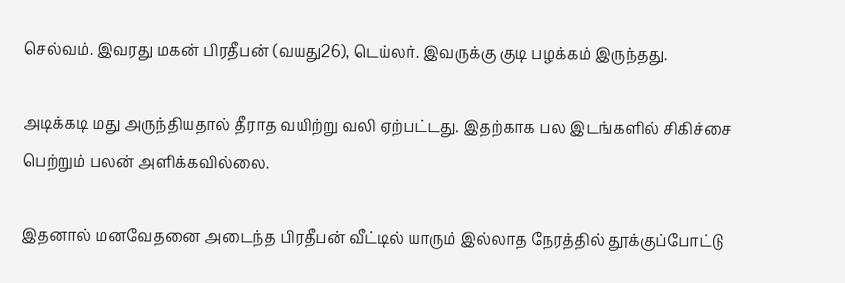செல்வம். இவரது மகன் பிரதீபன் (வயது26), டெய்லர். இவருக்கு குடி பழக்கம் இருந்தது.

அடிக்கடி மது அருந்தியதால் தீராத வயிற்று வலி ஏற்பட்டது. இதற்காக பல இடங்களில் சிகிச்சை பெற்றும் பலன் அளிக்கவில்லை.

இதனால் மனவேதனை அடைந்த பிரதீபன் வீட்டில் யாரும் இல்லாத நேரத்தில் தூக்குப்போட்டு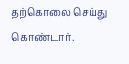தற்கொலை செய்து கொண்டார்.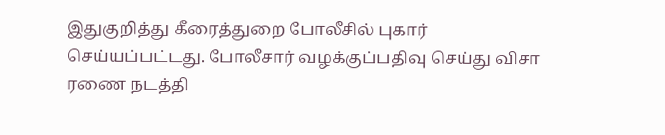இதுகுறித்து கீரைத்துறை போலீசில் புகார் செய்யப்பட்டது. போலீசார் வழக்குப்பதிவு செய்து விசா ரணை நடத்தி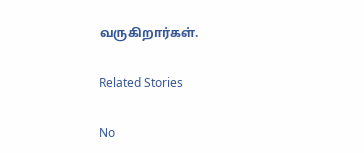வருகிறார்கள்.

Related Stories

No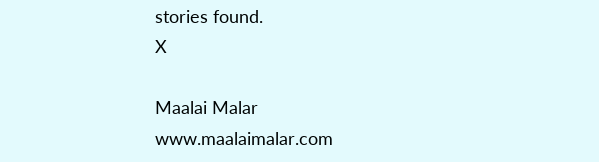stories found.
X

Maalai Malar
www.maalaimalar.com